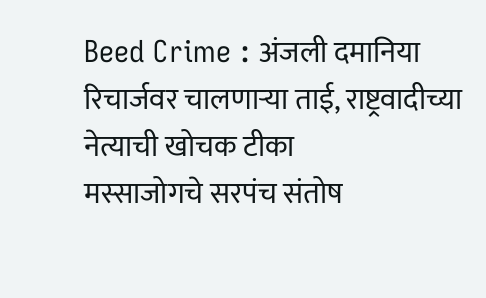Beed Crime : अंजली दमानिया रिचार्जवर चालणाऱ्या ताई, राष्ट्रवादीच्या नेत्याची खोचक टीका
मस्साजोगचे सरपंच संतोष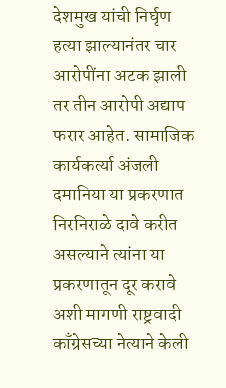देशमुख यांची निर्घृण हत्या झाल्यानंतर चार आरोपींना अटक झाली तर तीन आरोपी अद्याप फरार आहेत. सामाजिक कार्यकर्त्या अंजली दमानिया या प्रकरणात निरनिराळे दावे करीत असल्याने त्यांना या प्रकरणातून दूर करावे अशी मागणी राष्ट्रवादी काँग्रेसच्या नेत्याने केली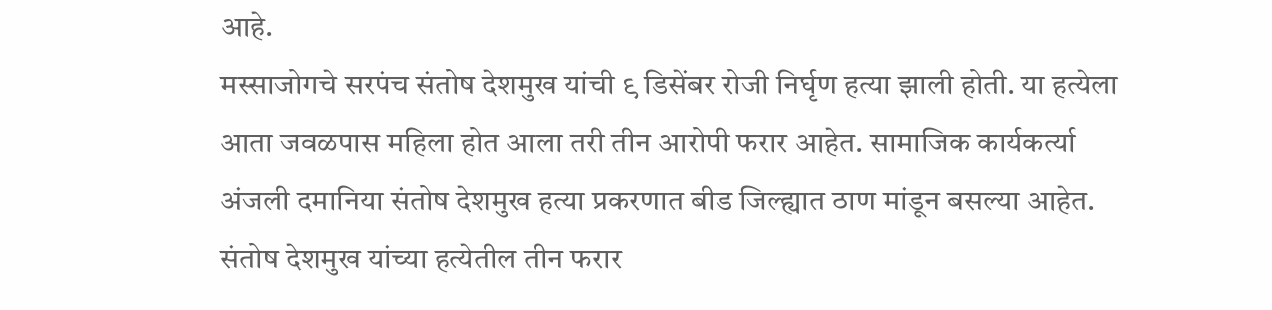आहे.
मस्साजोगचे सरपंच संतोष देशमुख यांची ९ डिसेंबर रोजी निर्घृण हत्या झाली होती. या हत्येला आता जवळपास महिला होत आला तरी तीन आरोपी फरार आहेत. सामाजिक कार्यकर्त्या अंजली दमानिया संतोष देशमुख हत्या प्रकरणात बीड जिल्ह्यात ठाण मांडून बसल्या आहेत. संतोष देशमुख यांच्या हत्येतील तीन फरार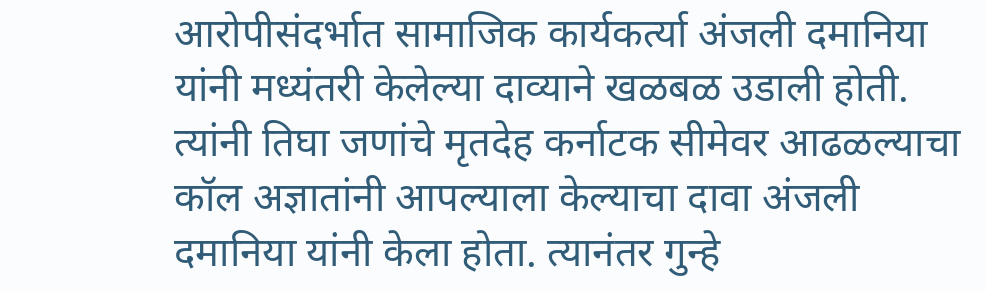आरोपीसंदर्भात सामाजिक कार्यकर्त्या अंजली दमानिया यांनी मध्यंतरी केलेल्या दाव्याने खळबळ उडाली होती. त्यांनी तिघा जणांचे मृतदेह कर्नाटक सीमेवर आढळल्याचा कॉल अज्ञातांनी आपल्याला केल्याचा दावा अंजली दमानिया यांनी केला होता. त्यानंतर गुन्हे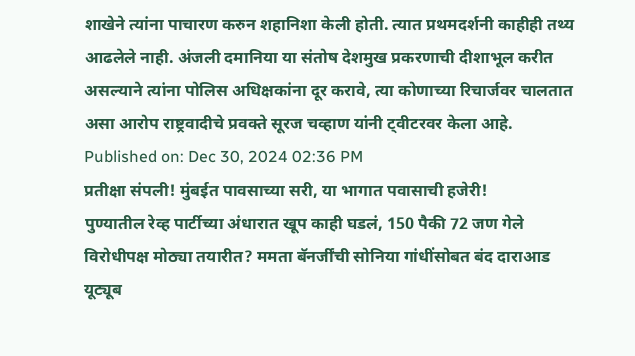शाखेने त्यांना पाचारण करुन शहानिशा केली होती. त्यात प्रथमदर्शनी काहीही तथ्य आढलेले नाही. अंजली दमानिया या संतोष देशमुख प्रकरणाची दीशाभूल करीत असल्याने त्यांना पोलिस अधिक्षकांना दूर करावे, त्या कोणाच्या रिचार्जवर चालतात असा आरोप राष्ट्रवादीचे प्रवक्ते सूरज चव्हाण यांनी ट्वीटरवर केला आहे.
Published on: Dec 30, 2024 02:36 PM
प्रतीक्षा संपली! मुंबईत पावसाच्या सरी, या भागात पवासाची हजेरी!
पुण्यातील रेव्ह पार्टीच्या अंधारात खूप काही घडलं, 150 पैकी 72 जण गेले
विरोधीपक्ष मोठ्या तयारीत? ममता बॅनर्जींची सोनिया गांधींसोबत बंद दाराआड
यूट्यूब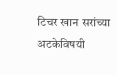टिचर खान सरांच्या अटकेविषयी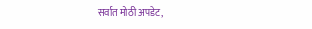सर्वात मोठी अपडेट,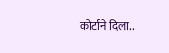कोर्टाने दिला..